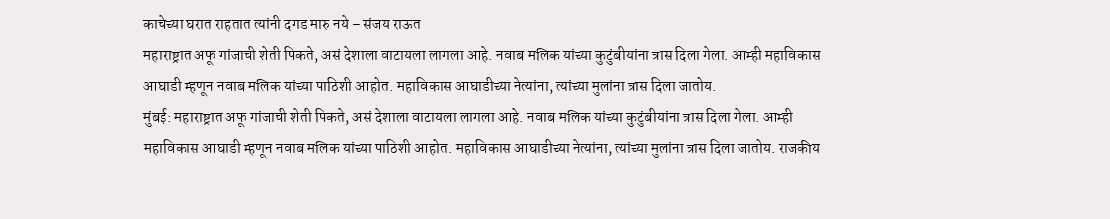काचेच्या घरात राहतात त्यांनी दगड मारु नये – संजय राऊत
महाराष्ट्रात अफू गांजाची शेती पिकते, असं देशाला वाटायला लागला आहे. नवाब मलिक यांच्या कुटुंबीयांना त्रास दिला गेला. आम्ही महाविकास आघाडी म्हणून नवाब मलिक यांच्या पाठिशी आहोत. महाविकास आघाडीच्या नेत्यांना, त्यांच्या मुलांना त्रास दिला जातोय.
मुंबई: महाराष्ट्रात अफू गांजाची शेती पिकते, असं देशाला वाटायला लागला आहे. नवाब मलिक यांच्या कुटुंबीयांना त्रास दिला गेला. आम्ही महाविकास आघाडी म्हणून नवाब मलिक यांच्या पाठिशी आहोत. महाविकास आघाडीच्या नेत्यांना, त्यांच्या मुलांना त्रास दिला जातोय. राजकीय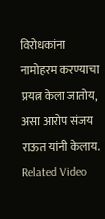विरोधकांना नामोहरम करण्याचा प्रयत्न केला जातोय, असा आरोप संजय राऊत यांनी केलाय.
Related Video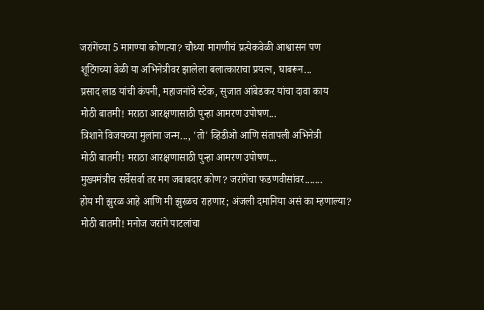जरांगेंच्या 5 मागण्या कोणत्या? चौथ्या मागणीचं प्रत्येकवेळी आश्वासन पण
शूटिंगच्या वेळी या अभिनेत्रीवर झालेला बलात्काराचा प्रयत्न, घाबरून...
प्रसाद लाड यांची कंपनी, महाजनांचे स्टेक, सुजात आंबेडकर यांचा दावा काय
मोठी बातमी! मराठा आरक्षणासाठी पुन्हा आमरण उपोषण...
त्रिशाने विजयच्या मुलांना जन्म..., 'तो' व्हिडीओ आणि संतापली अभिनेत्री
मोठी बातमी! मराठा आरक्षणासाठी पुन्हा आमरण उपोषण...
मुख्यमंत्रीच सर्वेसर्वा तर मग जबाबदार कोण? जरांगेंचा फडणवीसांवर.......
होय मी झुरळ आहे आणि मी झुरळच राहणार; अंजली दमानिया असं का म्हणाल्या?
मोठी बातमी! मनोज जरांगे पाटलांचा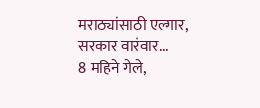मराठ्यांसाठी एल्गार, सरकार वारंवार...
8 महिने गेले,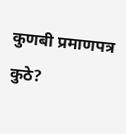कुणबी प्रमाणपत्र कुठे?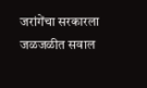जरांगेंचा सरकारला जळजळीत सवाल